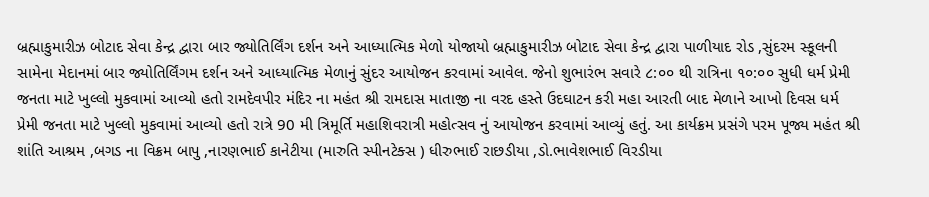બ્રહ્માકુમારીઝ બોટાદ સેવા કેન્દ્ર દ્વારા બાર જ્યોતિર્લિંગ દર્શન અને આધ્યાત્મિક મેળો યોજાયો બ્રહ્માકુમારીઝ બોટાદ સેવા કેન્દ્ર દ્વારા પાળીયાદ રોડ ,સુંદરમ સ્કૂલની સામેના મેદાનમાં બાર જ્યોતિર્લિંગમ દર્શન અને આધ્યાત્મિક મેળાનું સુંદર આયોજન કરવામાં આવેલ. જેનો શુભારંભ સવારે ૮:૦૦ થી રાત્રિના ૧૦:૦૦ સુધી ધર્મ પ્રેમી જનતા માટે ખુલ્લો મુકવામાં આવ્યો હતો રામદેવપીર મંદિર ના મહંત શ્રી રામદાસ માતાજી ના વરદ હસ્તે ઉદઘાટન કરી મહા આરતી બાદ મેળાને આખો દિવસ ધર્મ પ્રેમી જનતા માટે ખુલ્લો મુકવામાં આવ્યો હતો રાત્રે 90 મી ત્રિમૂર્તિ મહાશિવરાત્રી મહોત્સવ નું આયોજન કરવામાં આવ્યું હતું. આ કાર્યક્રમ પ્રસંગે પરમ પૂજ્ય મહંત શ્રી શાંતિ આશ્રમ ,બગડ ના વિક્રમ બાપુ ,નારણભાઈ કાનેટીયા (મારુતિ સ્પીનટેક્સ ) ધીરુભાઈ રાછડીયા ,ડો.ભાવેશભાઈ વિરડીયા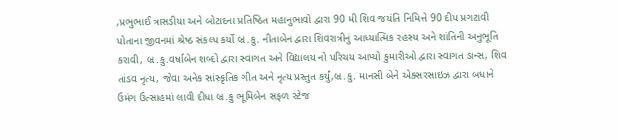,પ્રભુભાઈ ત્રાસડીયા અને બોટાદના પ્રતિષ્ઠિત મહાનુભાવો દ્વારા 90 મી શિવ જયંતિ નિમિત્તે 90 દીપ પ્રગટાવી પોતાના જીવનમાં શ્રેષ્ઠ સંકલ્પ કર્યો બ્ર.કુ. નીતાબેન દ્વારા શિવરાત્રીનું આધ્યાત્મિક રહસ્ય અને શાંતિની અનુભૂતિ કરાવી, બ્ર.કુ.વર્ષાબેન શબ્દો દ્વારા સ્વાગત અને વિદ્યાલય નો પરિચય આપ્યો કુમારીઓ દ્વારા સ્વાગત ડાન્સ, શિવ તાંડવ નૃત્ય, જેવા અનેક સાંસ્કૃતિક ગીત અને નૃત્ય પ્રસ્તુત કર્યું,બ્ર.કુ. માનસી બેને એક્સરસાઇઝ દ્વારા બધાને ઉમંગ ઉત્સાહમાં લાવી દીધા બ્ર.કુ ભૂમિબેન સફળ સ્ટેજ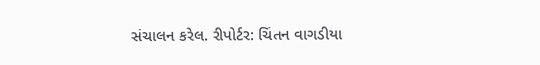સંચાલન કરેલ. રીપોર્ટર: ચિંતન વાગડીયા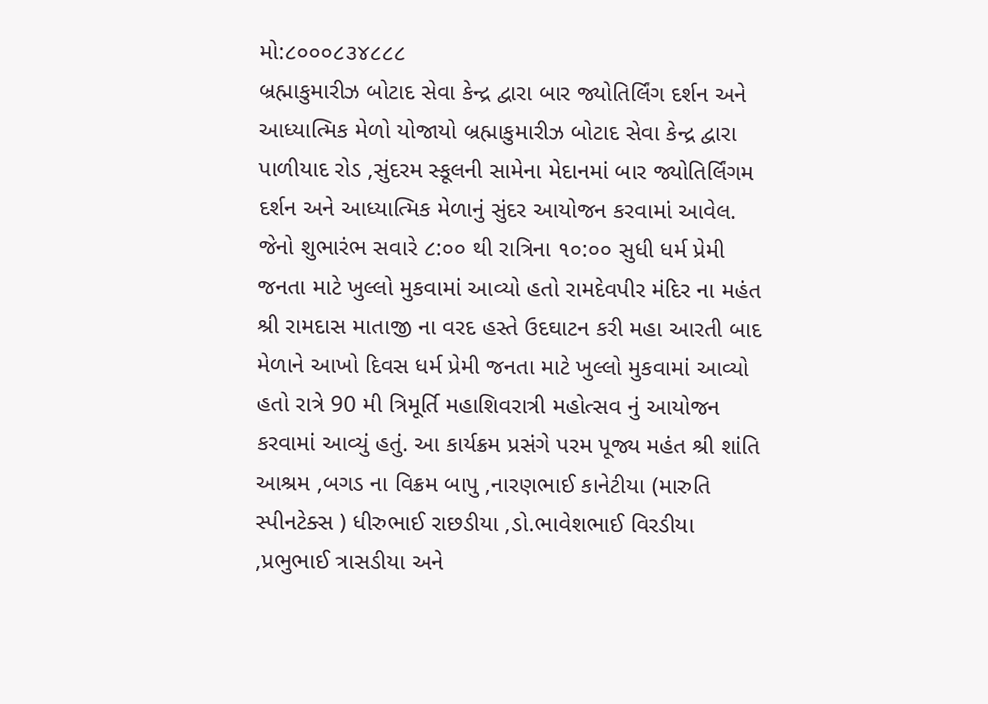મો:૮૦૦૦૮૩૪૮૮૮
બ્રહ્માકુમારીઝ બોટાદ સેવા કેન્દ્ર દ્વારા બાર જ્યોતિર્લિંગ દર્શન અને આધ્યાત્મિક મેળો યોજાયો બ્રહ્માકુમારીઝ બોટાદ સેવા કેન્દ્ર દ્વારા પાળીયાદ રોડ ,સુંદરમ સ્કૂલની સામેના મેદાનમાં બાર જ્યોતિર્લિંગમ દર્શન અને આધ્યાત્મિક મેળાનું સુંદર આયોજન કરવામાં આવેલ. જેનો શુભારંભ સવારે ૮:૦૦ થી રાત્રિના ૧૦:૦૦ સુધી ધર્મ પ્રેમી જનતા માટે ખુલ્લો મુકવામાં આવ્યો હતો રામદેવપીર મંદિર ના મહંત શ્રી રામદાસ માતાજી ના વરદ હસ્તે ઉદઘાટન કરી મહા આરતી બાદ મેળાને આખો દિવસ ધર્મ પ્રેમી જનતા માટે ખુલ્લો મુકવામાં આવ્યો હતો રાત્રે 90 મી ત્રિમૂર્તિ મહાશિવરાત્રી મહોત્સવ નું આયોજન કરવામાં આવ્યું હતું. આ કાર્યક્રમ પ્રસંગે પરમ પૂજ્ય મહંત શ્રી શાંતિ આશ્રમ ,બગડ ના વિક્રમ બાપુ ,નારણભાઈ કાનેટીયા (મારુતિ સ્પીનટેક્સ ) ધીરુભાઈ રાછડીયા ,ડો.ભાવેશભાઈ વિરડીયા ,પ્રભુભાઈ ત્રાસડીયા અને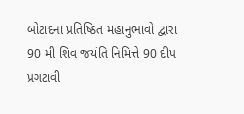બોટાદના પ્રતિષ્ઠિત મહાનુભાવો દ્વારા 90 મી શિવ જયંતિ નિમિત્તે 90 દીપ પ્રગટાવી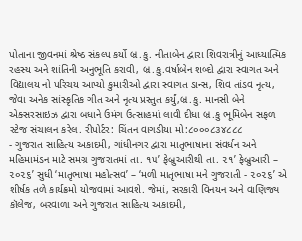પોતાના જીવનમાં શ્રેષ્ઠ સંકલ્પ કર્યો બ્ર.કુ. નીતાબેન દ્વારા શિવરાત્રીનું આધ્યાત્મિક રહસ્ય અને શાંતિની અનુભૂતિ કરાવી, બ્ર.કુ.વર્ષાબેન શબ્દો દ્વારા સ્વાગત અને વિદ્યાલય નો પરિચય આપ્યો કુમારીઓ દ્વારા સ્વાગત ડાન્સ, શિવ તાંડવ નૃત્ય, જેવા અનેક સાંસ્કૃતિક ગીત અને નૃત્ય પ્રસ્તુત કર્યું,બ્ર.કુ. માનસી બેને એક્સરસાઇઝ દ્વારા બધાને ઉમંગ ઉત્સાહમાં લાવી દીધા બ્ર.કુ ભૂમિબેન સફળ સ્ટેજ સંચાલન કરેલ. રીપોર્ટર: ચિંતન વાગડીયા મો:૮૦૦૦૮૩૪૮૮૮
- ગુજરાત સાહિત્ય અકાદમી, ગાંધીનગર દ્વારા માતૃભાષાના સંવર્ધન અને મહિમામંડન માટે સમગ્ર ગુજરાતમાં તા. ૧૫’ ફેબ્રુઆરીથી તા. ૨૧’ ફેબ્રુઆરી – ૨૦૨૬’ સુધી ‘માતૃભાષા મહોત્સવ’ – ‘મળી માતૃભાષા મને ગુજરાતી - ૨૦૨૬’ એ શીર્ષક તળે કાર્યક્રમો યોજવામાં આવશે. જેમાં, સરકારી વિનયન અને વાણિજ્ય કૉલેજ, બરવાળા અને ગુજરાત સાહિત્ય અકાદમી,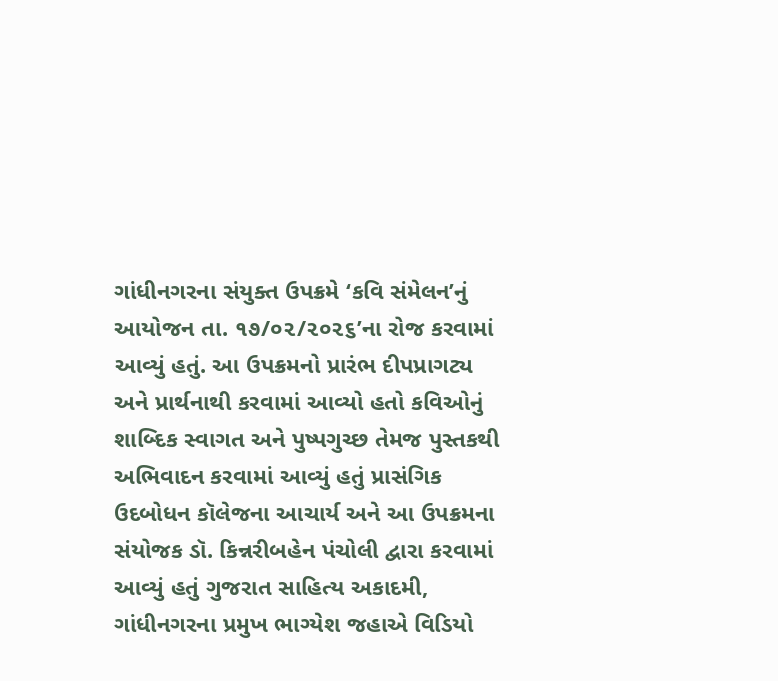ગાંધીનગરના સંયુક્ત ઉપક્રમે ‘કવિ સંમેલન’નું આયોજન તા. ૧૭/૦૨/૨૦૨૬’ના રોજ કરવામાં આવ્યું હતું. આ ઉપક્રમનો પ્રારંભ દીપપ્રાગટ્ય અને પ્રાર્થનાથી કરવામાં આવ્યો હતો કવિઓનું શાબ્દિક સ્વાગત અને પુષ્પગુચ્છ તેમજ પુસ્તકથી અભિવાદન કરવામાં આવ્યું હતું પ્રાસંગિક ઉદબોધન કૉલેજના આચાર્ય અને આ ઉપક્રમના સંયોજક ડૉ. કિન્નરીબહેન પંચોલી દ્વારા કરવામાં આવ્યું હતું ગુજરાત સાહિત્ય અકાદમી, ગાંધીનગરના પ્રમુખ ભાગ્યેશ જહાએ વિડિયો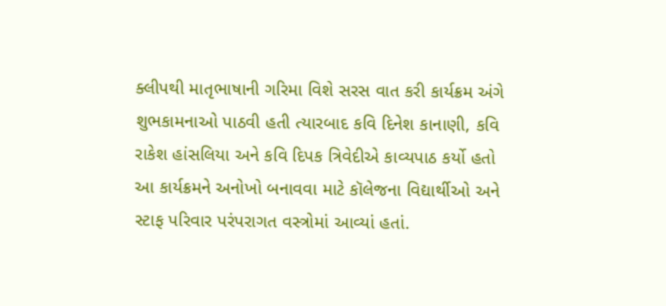ક્લીપથી માતૃભાષાની ગરિમા વિશે સરસ વાત કરી કાર્યક્રમ અંગે શુભકામનાઓ પાઠવી હતી ત્યારબાદ કવિ દિનેશ કાનાણી, કવિ રાકેશ હાંસલિયા અને કવિ દિપક ત્રિવેદીએ કાવ્યપાઠ કર્યો હતો આ કાર્યક્રમને અનોખો બનાવવા માટે કૉલેજના વિદ્યાર્થીઓ અને સ્ટાફ પરિવાર પરંપરાગત વસ્ત્રોમાં આવ્યાં હતાં.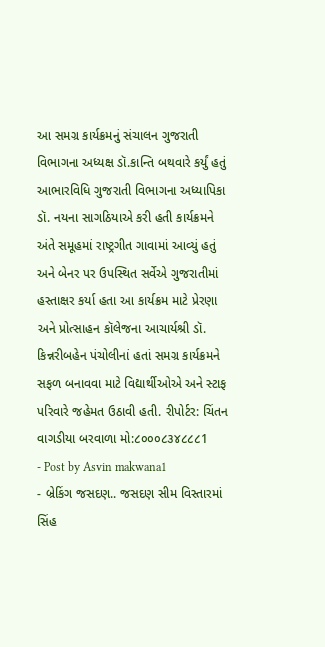આ સમગ્ર કાર્યક્રમનું સંચાલન ગુજરાતી વિભાગના અધ્યક્ષ ડૉ.કાન્તિ બથવારે કર્યું હતું આભારવિધિ ગુજરાતી વિભાગના અધ્યાપિકા ડૉ. નયના સાગઠિયાએ કરી હતી કાર્યક્રમને અંતે સમૂહમાં રાષ્ટ્રગીત ગાવામાં આવ્યું હતું અને બેનર પર ઉપસ્થિત સર્વેએ ગુજરાતીમાં હસ્તાક્ષર કર્યા હતા આ કાર્યક્રમ માટે પ્રેરણા અને પ્રોત્સાહન કૉલેજના આચાર્યશ્રી ડૉ. કિન્નરીબહેન પંચોલીનાં હતાં સમગ્ર કાર્યક્રમને સફળ બનાવવા માટે વિદ્યાર્થીઓએ અને સ્ટાફ પરિવારે જહેમત ઉઠાવી હતી. રીપોર્ટર: ચિંતન વાગડીયા બરવાળા મો:૮૦૦૦૮૩૪૮૮૮1
- Post by Asvin makwana1
- બ્રેકિંગ જસદણ.. જસદણ સીમ વિસ્તારમાં સિંહ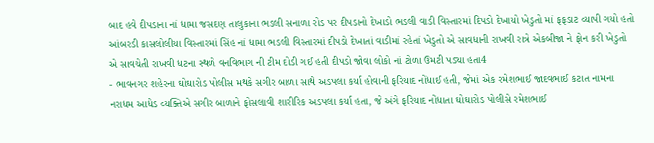બાદ હવે દીપડાના નાં ધામા જસદણ તાલુકાના ભડલી સનાળા રોડ પર દીપડાનો દેખાડો ભડલી વાડી વિસ્તારમાં દિપડો દેખાયો ખેડુતો માં ફફડાટ વ્યાપી ગયો હતો આંબરડી કાસલોલીયા વિસ્તારમાં સિંહ નાં ધામા ભડલી વિસ્તારમાં દીપડો દેખાતાં વાડીમાં રહેતાં ખેડુતો એ સાવધાની રાખવી રાત્રે એકબીજા ને ફોન કરી ખેડુતો એ સાવચેતી રાખવી ધટના સ્થળે વનવિભાગ ની ટીમ દોડી ગઈ હતી દીપડો જોવા લોકો નાં ટોળા ઉમટી પડ્યા હતા4
- ભાવનગર શહેરના ઘોઘારોડ પોલીસ મથકે સગીર બાળા સાથે અડપલા કર્યા હોવાની ફરિયાદ નોંધાઈ હતી, જેમાં એક રમેશભાઈ જાદવભાઈ કટાત નામના નરાધમ આધેડ વ્યક્તિએ સગીર બાળાને ફોસલાવી શારીરિક અડપલા કર્યા હતા, જે અંગે ફરિયાદ નોંધાતા ઘોઘારોડ પોલીસે રમેશભાઈ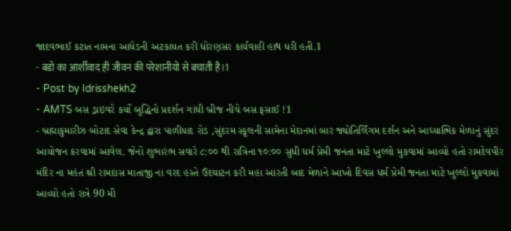જાદવભાઈ કટાત નામના આધેડની અટકાયત કરી ધોરણસર કાર્યવાહી હાથ ધરી હતી.1
- बडो का आर्शीवाद ही जीवन की परेशानीयो से बचाती है।1
- Post by Idrisshekh2
- AMTS બસ ડ્રાઇવરે કર્યો બુદ્ધિનો પ્રદર્શન ગાંધી બ્રીજ નીચે બસ ફસાઈ !1
- બ્રહ્માકુમારીઝ બોટાદ સેવા કેન્દ્ર દ્વારા પાળીયાદ રોડ ,સુંદરમ સ્કૂલની સામેના મેદાનમાં બાર જ્યોતિર્લિંગમ દર્શન અને આધ્યાત્મિક મેળાનું સુંદર આયોજન કરવામાં આવેલ. જેનો શુભારંભ સવારે ૮:૦૦ થી રાત્રિના ૧૦:૦૦ સુધી ધર્મ પ્રેમી જનતા માટે ખુલ્લો મુકવામાં આવ્યો હતો રામદેવપીર મંદિર ના મહંત શ્રી રામદાસ માતાજી ના વરદ હસ્તે ઉદઘાટન કરી મહા આરતી બાદ મેળાને આખો દિવસ ધર્મ પ્રેમી જનતા માટે ખુલ્લો મુકવામાં આવ્યો હતો રાત્રે 90 મી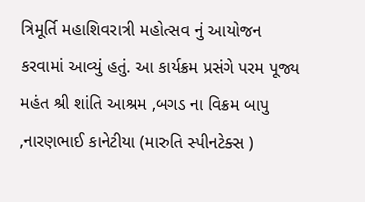ત્રિમૂર્તિ મહાશિવરાત્રી મહોત્સવ નું આયોજન કરવામાં આવ્યું હતું. આ કાર્યક્રમ પ્રસંગે પરમ પૂજ્ય મહંત શ્રી શાંતિ આશ્રમ ,બગડ ના વિક્રમ બાપુ ,નારણભાઈ કાનેટીયા (મારુતિ સ્પીનટેક્સ )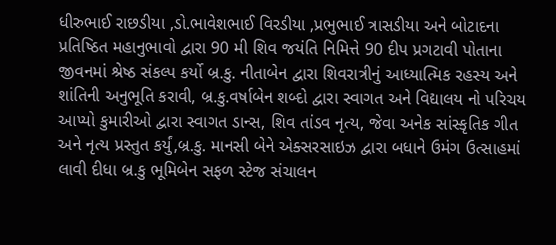ધીરુભાઈ રાછડીયા ,ડો.ભાવેશભાઈ વિરડીયા ,પ્રભુભાઈ ત્રાસડીયા અને બોટાદના પ્રતિષ્ઠિત મહાનુભાવો દ્વારા 90 મી શિવ જયંતિ નિમિત્તે 90 દીપ પ્રગટાવી પોતાના જીવનમાં શ્રેષ્ઠ સંકલ્પ કર્યો બ્ર.કુ. નીતાબેન દ્વારા શિવરાત્રીનું આધ્યાત્મિક રહસ્ય અને શાંતિની અનુભૂતિ કરાવી, બ્ર.કુ.વર્ષાબેન શબ્દો દ્વારા સ્વાગત અને વિદ્યાલય નો પરિચય આપ્યો કુમારીઓ દ્વારા સ્વાગત ડાન્સ, શિવ તાંડવ નૃત્ય, જેવા અનેક સાંસ્કૃતિક ગીત અને નૃત્ય પ્રસ્તુત કર્યું,બ્ર.કુ. માનસી બેને એક્સરસાઇઝ દ્વારા બધાને ઉમંગ ઉત્સાહમાં લાવી દીધા બ્ર.કુ ભૂમિબેન સફળ સ્ટેજ સંચાલન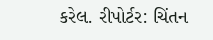કરેલ. રીપોર્ટર: ચિંતન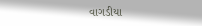વાગડીયા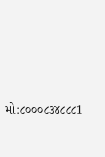મો:૮૦૦૦૮૩૪૮૮૮1